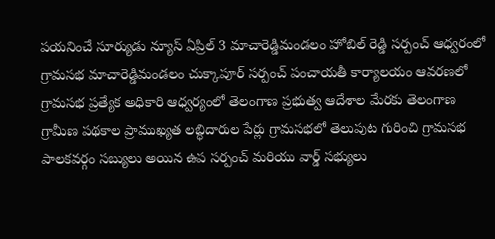పయనించే సూర్యుడు న్యూస్ ఏప్రిల్ 3 మాచారెడ్డిమండలం హోబిల్ రెడ్డి సర్పంచ్ ఆధ్వరంలో గ్రామసభ మాచారెడ్డిమండలం చుక్కాపూర్ సర్పంచ్ పంచాయతీ కార్యాలయం ఆవరణలో గ్రామసభ ప్రత్యేక అధికారి ఆధ్వర్యంలో తెలంగాణ ప్రభుత్వ ఆదేశాల మేరకు తెలంగాణ గ్రామీణ పథకాల ప్రాముఖ్యత లబ్ధిదారుల పేర్లు గ్రామసభలో తెలుపుట గురించి గ్రామసభ పాలకవర్గం సబ్యులు అయిన ఉప సర్పంచ్ మరియు వార్డ్ సభ్యులు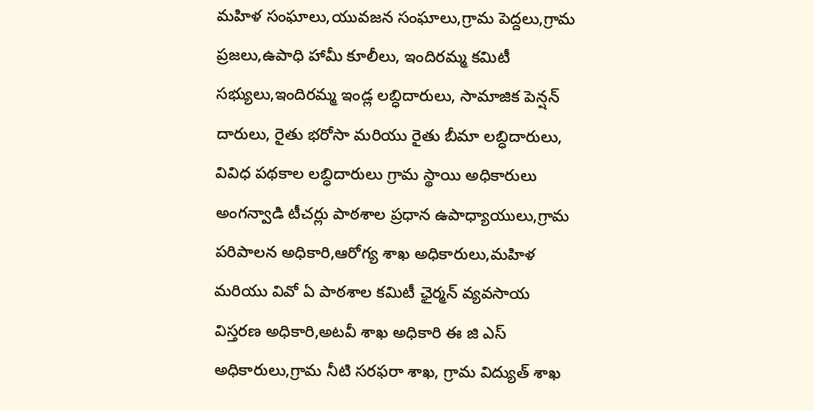మహిళ సంఘాలు,యువజన సంఘాలు,గ్రామ పెద్దలు,గ్రామ ప్రజలు,ఉపాధి హామీ కూలీలు, ఇందిరమ్మ కమిటీ సభ్యులు,ఇందిరమ్మ ఇండ్ల లబ్ధిదారులు, సామాజిక పెన్షన్ దారులు, రైతు భరోసా మరియు రైతు బీమా లబ్ధిదారులు, వివిధ పథకాల లబ్ధిదారులు గ్రామ స్థాయి అధికారులు అంగన్వాడి టీచర్లు పాఠశాల ప్రధాన ఉపాధ్యాయులు,గ్రామ పరిపాలన అధికారి,ఆరోగ్య శాఖ అధికారులు,మహిళ మరియు వివో ఏ పాఠశాల కమిటీ ఛైర్మన్ వ్యవసాయ విస్తరణ అధికారి,అటవీ శాఖ అధికారి ఈ జి ఎస్ అధికారులు,గ్రామ నీటి సరఫరా శాఖ, గ్రామ విద్యుత్ శాఖ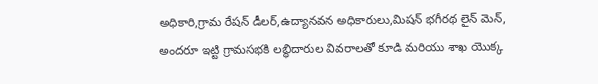అధికారి,గ్రామ రేషన్ డీలర్,ఉద్యానవన అధికారులు,మిషన్ భగీరథ లైన్ మెన్, అందరూ ఇట్టి గ్రామసభకి లబ్ధిదారుల వివరాలతో కూడి మరియు శాఖ యొక్క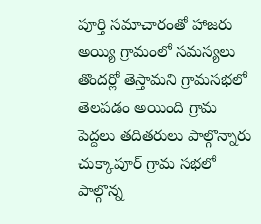పూర్తి సమాచారంతో హాజరు అయ్యి గ్రామంలో సమస్యలు తొందర్లో తెస్తామని గ్రామసభలో తెలపడం అయింది గ్రామ పెద్దలు తదితరులు పాల్గొన్నారు చుక్కాపూర్ గ్రామ సభలో పాల్గొన్న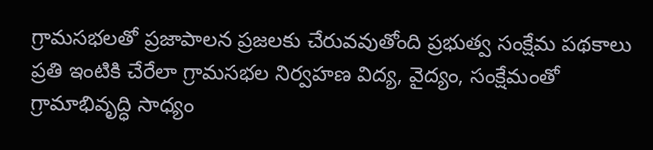గ్రామసభలతో ప్రజాపాలన ప్రజలకు చేరువవుతోంది ప్రభుత్వ సంక్షేమ పథకాలు ప్రతి ఇంటికి చేరేలా గ్రామసభల నిర్వహణ విద్య, వైద్యం, సంక్షేమంతో గ్రామాభివృద్ధి సాధ్యం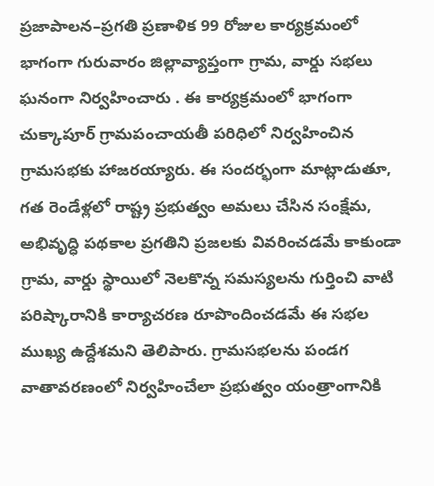ప్రజాపాలన–ప్రగతి ప్రణాళిక 99 రోజుల కార్యక్రమంలో భాగంగా గురువారం జిల్లావ్యాప్తంగా గ్రామ, వార్డు సభలు ఘనంగా నిర్వహించారు . ఈ కార్యక్రమంలో భాగంగా చుక్కాపూర్ గ్రామపంచాయతీ పరిధిలో నిర్వహించిన గ్రామసభకు హాజరయ్యారు. ఈ సందర్భంగా మాట్లాడుతూ, గత రెండేళ్లలో రాష్ట్ర ప్రభుత్వం అమలు చేసిన సంక్షేమ, అభివృద్ధి పథకాల ప్రగతిని ప్రజలకు వివరించడమే కాకుండా గ్రామ, వార్డు స్థాయిలో నెలకొన్న సమస్యలను గుర్తించి వాటి పరిష్కారానికి కార్యాచరణ రూపొందించడమే ఈ సభల ముఖ్య ఉద్దేశమని తెలిపారు. గ్రామసభలను పండగ వాతావరణంలో నిర్వహించేలా ప్రభుత్వం యంత్రాంగానికి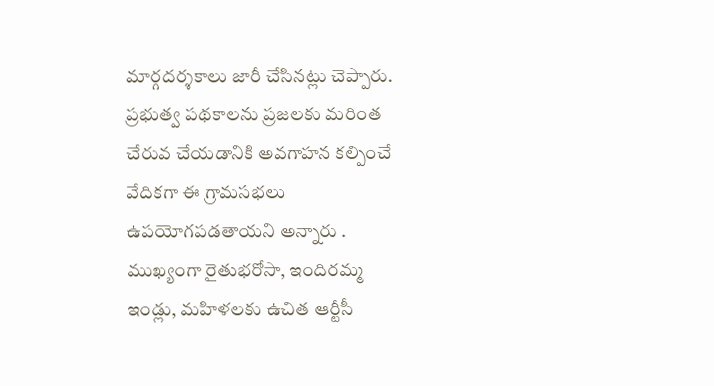మార్గదర్శకాలు జారీ చేసినట్లు చెప్పారు. ప్రభుత్వ పథకాలను ప్రజలకు మరింత చేరువ చేయడానికి అవగాహన కల్పించే వేదికగా ఈ గ్రామసభలు ఉపయోగపడతాయని అన్నారు . ముఖ్యంగా రైతుభరోసా, ఇందిరమ్మ ఇండ్లు, మహిళలకు ఉచిత ఆర్టీసీ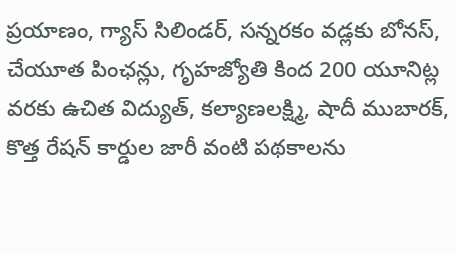ప్రయాణం, గ్యాస్ సిలిండర్, సన్నరకం వడ్లకు బోనస్, చేయూత పింఛన్లు, గృహజ్యోతి కింద 200 యూనిట్ల వరకు ఉచిత విద్యుత్, కల్యాణలక్ష్మి, షాదీ ముబారక్, కొత్త రేషన్ కార్డుల జారీ వంటి పథకాలను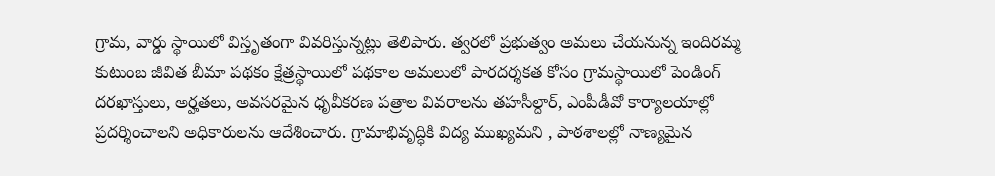గ్రామ, వార్డు స్థాయిలో విస్తృతంగా వివరిస్తున్నట్లు తెలిపారు. త్వరలో ప్రభుత్వం అమలు చేయనున్న ఇందిరమ్మ కుటుంబ జీవిత బీమా పథకం క్షేత్రస్థాయిలో పథకాల అమలులో పారదర్శకత కోసం గ్రామస్థాయిలో పెండింగ్ దరఖాస్తులు, అర్హతలు, అవసరమైన ధృవీకరణ పత్రాల వివరాలను తహసీల్దార్, ఎంపీడీవో కార్యాలయాల్లో ప్రదర్శించాలని అధికారులను ఆదేశించారు. గ్రామాభివృద్ధికి విద్య ముఖ్యమని , పాఠశాలల్లో నాణ్యమైన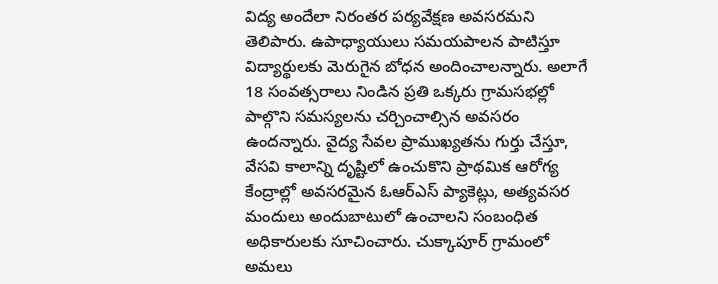విద్య అందేలా నిరంతర పర్యవేక్షణ అవసరమని తెలిపారు. ఉపాధ్యాయులు సమయపాలన పాటిస్తూ విద్యార్థులకు మెరుగైన బోధన అందించాలన్నారు. అలాగే 18 సంవత్సరాలు నిండిన ప్రతి ఒక్కరు గ్రామసభల్లో పాల్గొని సమస్యలను చర్చించాల్సిన అవసరం ఉందన్నారు. వైద్య సేవల ప్రాముఖ్యతను గుర్తు చేస్తూ, వేసవి కాలాన్ని దృష్టిలో ఉంచుకొని ప్రాథమిక ఆరోగ్య కేంద్రాల్లో అవసరమైన ఓఆర్ఎస్ ప్యాకెట్లు, అత్యవసర మందులు అందుబాటులో ఉంచాలని సంబంధిత అధికారులకు సూచించారు. చుక్కాపూర్ గ్రామంలో అమలు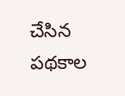చేసిన పథకాల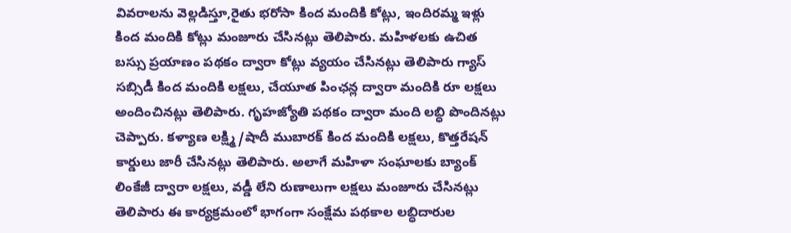వివరాలను వెల్లడిస్తూ,రైతు భరోసా కింద మందికి కోట్లు, ఇందిరమ్మ ఇళ్లు కింద మందికి కోట్లు మంజూరు చేసినట్లు తెలిపారు. మహిళలకు ఉచిత బస్సు ప్రయాణం పథకం ద్వారా కోట్లు వ్యయం చేసినట్లు తెలిపారు గ్యాస్ సబ్సిడీ కింద మందికి లక్షలు, చేయూత పింఛన్ల ద్వారా మందికి రూ లక్షలు అందించినట్లు తెలిపారు. గృహజ్యోతి పథకం ద్వారా మంది లబ్ధి పొందినట్లు చెప్పారు. కళ్యాణ లక్ష్మి/షాదీ ముబారక్ కింద మందికి లక్షలు, కొత్తరేషన్ కార్డులు జారీ చేసినట్లు తెలిపారు. అలాగే మహిళా సంఘాలకు బ్యాంక్ లింకేజీ ద్వారా లక్షలు, వడ్డీ లేని రుణాలుగా లక్షలు మంజూరు చేసినట్లు తెలిపారు ఈ కార్యక్రమంలో భాగంగా సంక్షేమ పథకాల లబ్ధిదారుల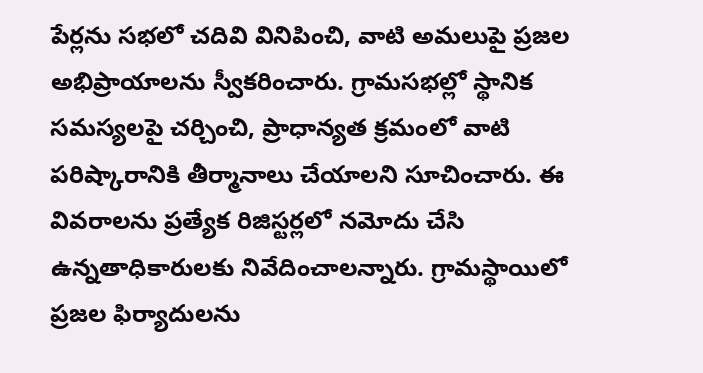పేర్లను సభలో చదివి వినిపించి, వాటి అమలుపై ప్రజల అభిప్రాయాలను స్వీకరించారు. గ్రామసభల్లో స్థానిక సమస్యలపై చర్చించి, ప్రాధాన్యత క్రమంలో వాటి పరిష్కారానికి తీర్మానాలు చేయాలని సూచించారు. ఈ వివరాలను ప్రత్యేక రిజిస్టర్లలో నమోదు చేసి ఉన్నతాధికారులకు నివేదించాలన్నారు. గ్రామస్థాయిలో ప్రజల ఫిర్యాదులను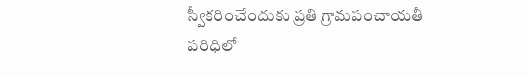స్వీకరించేందుకు ప్రతి గ్రామపంచాయతీ పరిధిలో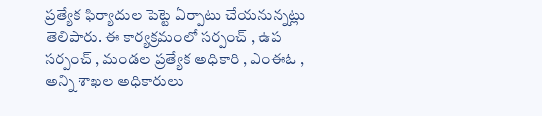ప్రత్యేక ఫిర్యాదుల పెట్టె ఏర్పాటు చేయనున్నట్లు తెలిపారు. ఈ కార్యక్రమంలో సర్పంచ్ , ఉప సర్పంచ్ , మండల ప్రత్యేక అధికారి , ఎంఈఓ , అన్ని శాఖల అధికారులు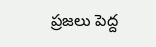ప్రజలు పెద్ద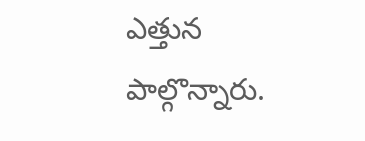ఎత్తున పాల్గొన్నారు.